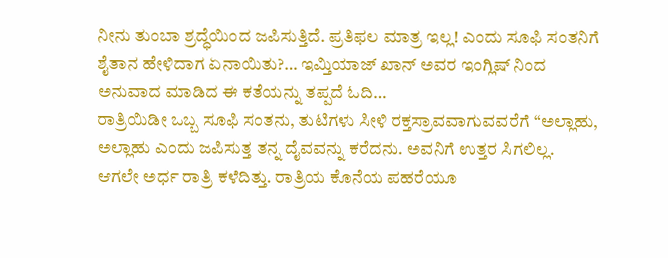ನೀನು ತುಂಬಾ ಶ್ರದ್ಧೆಯಿಂದ ಜಪಿಸುತ್ತಿದೆ. ಪ್ರತಿಫಲ ಮಾತ್ರ ಇಲ್ಲ! ಎಂದು ಸೂಫಿ ಸಂತನಿಗೆ ಶೈತಾನ ಹೇಳಿದಾಗ ಏನಾಯಿತು?… ಇಮ್ತಿಯಾಜ್ ಖಾನ್ ಅವರ ಇಂಗ್ಲಿಷ್ ನಿಂದ ಅನುವಾದ ಮಾಡಿದ ಈ ಕತೆಯನ್ನು ತಪ್ಪದೆ ಓದಿ…
ರಾತ್ರಿಯಿಡೀ ಒಬ್ಬ ಸೂಫಿ ಸಂತನು, ತುಟಿಗಳು ಸೀಳಿ ರಕ್ತಸ್ರಾವವಾಗುವವರೆಗೆ “ಅಲ್ಲಾಹು, ಅಲ್ಲಾಹು ಎಂದು ಜಪಿಸುತ್ತ ತನ್ನ ದೈವವನ್ನು ಕರೆದನು. ಅವನಿಗೆ ಉತ್ತರ ಸಿಗಲಿಲ್ಲ.
ಆಗಲೇ ಅರ್ಧ ರಾತ್ರಿ ಕಳೆದಿತ್ತು. ರಾತ್ರಿಯ ಕೊನೆಯ ಪಹರೆಯೂ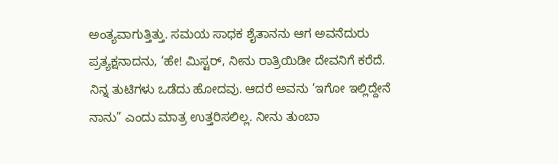ಅಂತ್ಯವಾಗುತ್ತಿತ್ತು. ಸಮಯ ಸಾಧಕ ಶೈತಾನನು ಆಗ ಅವನೆದುರು ಪ್ರತ್ಯಕ್ಷನಾದನು, ‘ಹೇ! ಮಿಸ್ಟರ್, ನೀನು ರಾತ್ರಿಯಿಡೀ ದೇವನಿಗೆ ಕರೆದೆ. ನಿನ್ನ ತುಟಿಗಳು ಒಡೆದು ಹೋದವು. ಆದರೆ ಅವನು ‘ಇಗೋ ಇಲ್ಲಿದ್ದೇನೆ ನಾನು” ಎಂದು ಮಾತ್ರ ಉತ್ತರಿಸಲಿಲ್ಲ. ನೀನು ತುಂಬಾ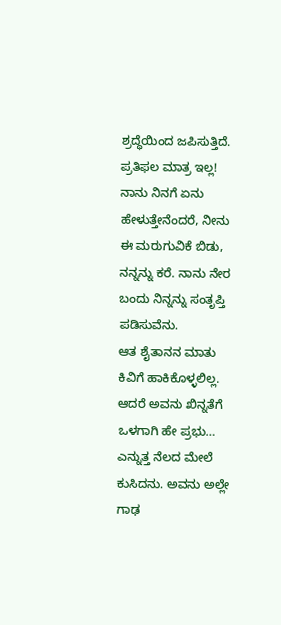ಶ್ರದ್ಧೆಯಿಂದ ಜಪಿಸುತ್ತಿದೆ. ಪ್ರತಿಫಲ ಮಾತ್ರ ಇಲ್ಲ! ನಾನು ನಿನಗೆ ಏನು ಹೇಳುತ್ತೇನೆಂದರೆ, ನೀನು ಈ ಮರುಗುವಿಕೆ ಬಿಡು, ನನ್ನನ್ನು ಕರೆ. ನಾನು ನೇರ ಬಂದು ನಿನ್ನನ್ನು ಸಂತೃಪ್ತಿ ಪಡಿಸುವೆನು.
ಆತ ಶೈತಾನನ ಮಾತು ಕಿವಿಗೆ ಹಾಕಿಕೊಳ್ಳಲಿಲ್ಲ. ಆದರೆ ಅವನು ಖಿನ್ನತೆಗೆ ಒಳಗಾಗಿ ಹೇ ಪ್ರಭು… ಎನ್ನುತ್ತ ನೆಲದ ಮೇಲೆ ಕುಸಿದನು. ಅವನು ಅಲ್ಲೇ ಗಾಢ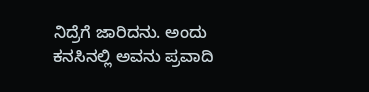ನಿದ್ರೆಗೆ ಜಾರಿದನು. ಅಂದು ಕನಸಿನಲ್ಲಿ ಅವನು ಪ್ರವಾದಿ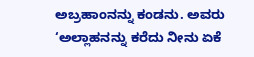ಅಬ್ರಹಾಂನನ್ನು ಕಂಡನು. ಅವರು ‘ಅಲ್ಲಾಹನನ್ನು ಕರೆದು ನೀನು ಏಕೆ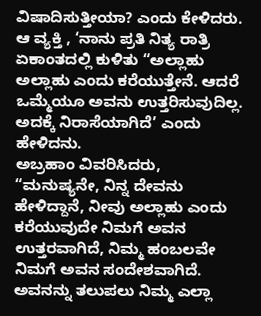ವಿಷಾದಿಸುತ್ತೀಯಾ? ಎಂದು ಕೇಳಿದರು.
ಆ ವ್ಯಕ್ತಿ , ‘ನಾನು ಪ್ರತಿ ನಿತ್ಯ ರಾತ್ರಿ ಏಕಾಂತದಲ್ಲಿ ಕುಳಿತು “ಅಲ್ಲಾಹು ಅಲ್ಲಾಹು ಎಂದು ಕರೆಯುತ್ತೇನೆ. ಆದರೆ ಒಮ್ಮೆಯೂ ಅವನು ಉತ್ತರಿಸುವುದಿಲ್ಲ. ಅದಕ್ಕೆ ನಿರಾಸೆಯಾಗಿದೆ’ ಎಂದು ಹೇಳಿದನು.
ಅಬ್ರಹಾಂ ವಿವರಿಸಿದರು, “ಮನುಷ್ಯನೇ, ನಿನ್ನ ದೇವನು ಹೇಳಿದ್ದಾನೆ, ನೀವು ಅಲ್ಲಾಹು ಎಂದು ಕರೆಯುವುದೇ ನಿಮಗೆ ಅವನ ಉತ್ತರವಾಗಿದೆ, ನಿಮ್ಮ ಹಂಬಲವೇ ನಿಮಗೆ ಅವನ ಸಂದೇಶವಾಗಿದೆ. ಅವನನ್ನು ತಲುಪಲು ನಿಮ್ಮ ಎಲ್ಲಾ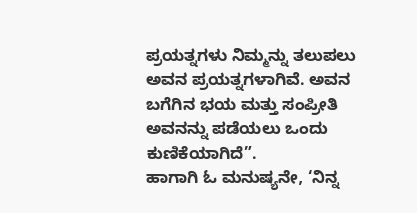ಪ್ರಯತ್ನಗಳು ನಿಮ್ಮನ್ನು ತಲುಪಲು ಅವನ ಪ್ರಯತ್ನಗಳಾಗಿವೆ. ಅವನ ಬಗೆಗಿನ ಭಯ ಮತ್ತು ಸಂಪ್ರೀತಿ ಅವನನ್ನು ಪಡೆಯಲು ಒಂದು ಕುಣಿಕೆಯಾಗಿದೆ”.
ಹಾಗಾಗಿ ಓ ಮನುಷ್ಯನೇ, ‘ನಿನ್ನ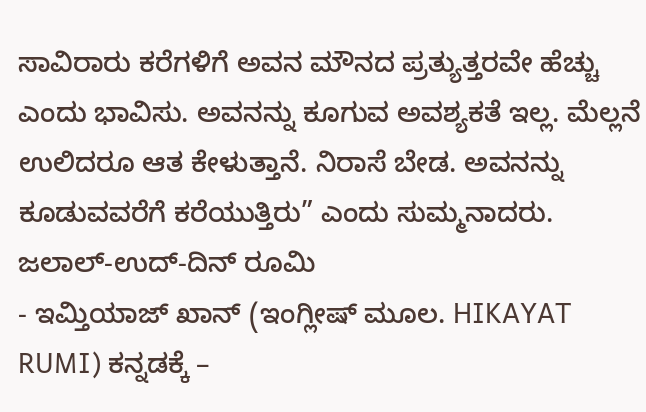ಸಾವಿರಾರು ಕರೆಗಳಿಗೆ ಅವನ ಮೌನದ ಪ್ರತ್ಯುತ್ತರವೇ ಹೆಚ್ಚು ಎಂದು ಭಾವಿಸು. ಅವನನ್ನು ಕೂಗುವ ಅವಶ್ಯಕತೆ ಇಲ್ಲ. ಮೆಲ್ಲನೆ ಉಲಿದರೂ ಆತ ಕೇಳುತ್ತಾನೆ. ನಿರಾಸೆ ಬೇಡ. ಅವನನ್ನು ಕೂಡುವವರೆಗೆ ಕರೆಯುತ್ತಿರು” ಎಂದು ಸುಮ್ಮನಾದರು.
ಜಲಾಲ್-ಉದ್-ದಿನ್ ರೂಮಿ
- ಇಮ್ತಿಯಾಜ್ ಖಾನ್ (ಇಂಗ್ಲೀಷ್ ಮೂಲ. HIKAYAT RUMI) ಕನ್ನಡಕ್ಕೆ –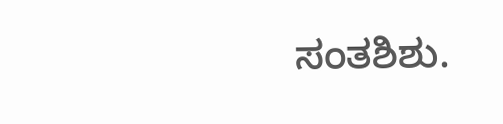ಸಂತಶಿಶು.